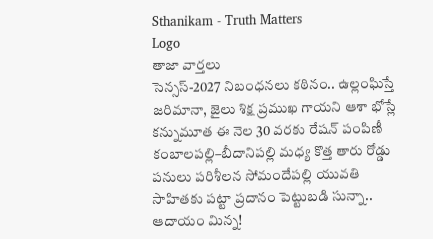Sthanikam - Truth Matters
Logo
తాజా వార్తలు
సెన్సస్-2027 నిబంధనలు కఠినం.. ఉల్లంఘిస్తే జరిమానా, జైలు శిక్ష ప్రముఖ గాయని ఆశా భోస్లే కన్నుమూత ఈ నెల 30 వరకు రేషన్ పంపిణీ కంబాలపల్లి–బీదానిపల్లి మధ్య కొత్త తారు రోడ్డు పనులు పరిశీలన సోమందేపల్లి యువతి సాహితకు పట్టా ప్రదానం పెట్టుబడి సున్నా.. ఆదాయం మిన్న!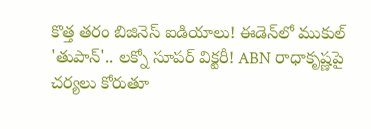కొత్త తరం బిజినెస్ ఐడియాలు! ఈడెన్‌లో ముకుల్ 'తుపాన్'.. లక్నో సూపర్ విక్టరీ! ABN రాధాకృష్ణపై చర్యలు కోరుతూ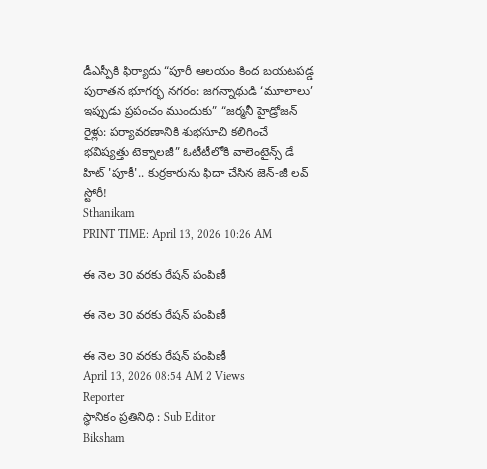డీఎస్పీకి ఫిర్యాదు “పూరీ ఆలయం కింద బయటపడ్డ పురాతన భూగర్భ నగరం: జగన్నాథుడి ‘మూలాలు’ ఇప్పుడు ప్రపంచం ముందుకు” “జర్మనీ హైడ్రోజన్ రైళ్లు: పర్యావరణానికి శుభసూచి కలిగించే భవిష్యత్తు టెక్నాలజీ” ఓటీటీలోకి వాలెంటైన్స్ డే హిట్ 'పూకీ'.. కుర్రకారును ఫిదా చేసిన జెన్-జీ లవ్ స్టోరీ!
Sthanikam
PRINT TIME: April 13, 2026 10:26 AM

ఈ నెల 30 వరకు రేషన్ పంపిణీ

ఈ నెల 30 వరకు రేషన్ పంపిణీ

ఈ నెల 30 వరకు రేషన్ పంపిణీ
April 13, 2026 08:54 AM 2 Views
Reporter
స్థానికం ప్రతినిధి : Sub Editor
Biksham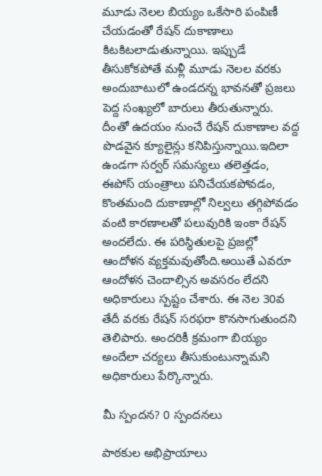మూడు నెలల బియ్యం ఒకేసారి పంపిణీ చేయడంతో రేషన్ దుకాణాలు కిటకిటలాడుతున్నాయి. ఇప్పుడే తీసుకోకపోతే మళ్లీ మూడు నెలల వరకు అందుబాటులో ఉండదన్న భావనతో ప్రజలు పెద్ద సంఖ్యలో బారులు తీరుతున్నారు. దీంతో ఉదయం నుంచే రేషన్ దుకాణాల వద్ద పొడవైన క్యూలైన్లు కనిపిస్తున్నాయి.ఇదిలా ఉండగా సర్వర్ సమస్యలు తలెత్తడం, ఈపోస్ యంత్రాలు పనిచేయకపోవడం, కొంతమంది దుకాణాల్లో నిల్వలు తగ్గిపోవడం వంటి కారణాలతో పలువురికి ఇంకా రేషన్ అందలేదు. ఈ పరిస్థితులపై ప్రజల్లో ఆందోళన వ్యక్తమవుతోంది.అయితే ఎవరూ ఆందోళన చెందాల్సిన అవసరం లేదని అధికారులు స్పష్టం చేశారు. ఈ నెల 30వ తేదీ వరకు రేషన్ సరఫరా కొనసాగుతుందని తెలిపారు. అందరికీ క్రమంగా బియ్యం అందేలా చర్యలు తీసుకుంటున్నామని అధికారులు పేర్కొన్నారు.

మీ స్పందన? 0 స్పందనలు

పాఠకుల అభిప్రాయాలు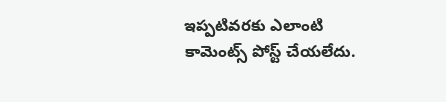ఇప్పటివరకు ఎలాంటి కామెంట్స్ పోస్ట్ చేయలేదు.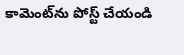కామెంట్‌ను పోస్ట్ చేయండి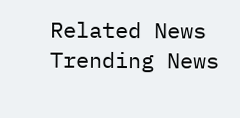Related News
Trending News